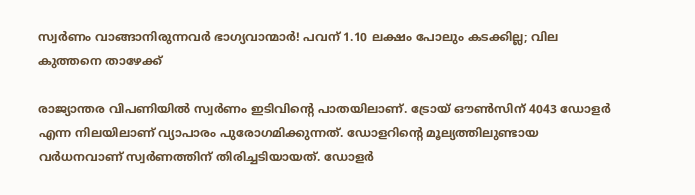സ്വർണം വാങ്ങാനിരുന്നവർ ഭാഗ്യവാന്മാർ! പവന് 1.10 ലക്ഷം പോലും കടക്കില്ല; വില കുത്തനെ താഴേക്ക്

രാജ്യാന്തര വിപണിയിൽ സ്വർണം ഇടിവിൻ്റെ പാതയിലാണ്. ട്രോയ് ഔണ്‍സിന് 4043 ഡോളര്‍ എന്ന നിലയിലാണ് വ്യാപാരം പുരോഗമിക്കുന്നത്. ഡോളറിൻ്റെ മൂല്യത്തിലുണ്ടായ വർധനവാണ് സ്വർണത്തിന് തിരിച്ചടിയായത്. ഡോളർ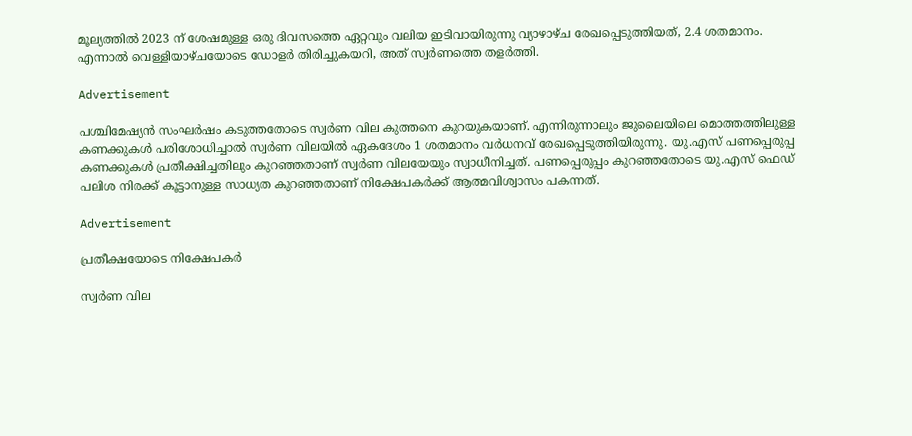മൂല്യത്തിൽ 2023 ന് ശേഷമുള്ള ഒരു ദിവസത്തെ ഏറ്റവും വലിയ ഇടിവായിരുന്നു വ്യാഴാഴ്ച രേഖപ്പെടുത്തിയത്, 2.4 ശതമാനം. എന്നാൽ വെള്ളിയാഴ്ചയോടെ ഡോളർ തിരിച്ചുകയറി, അത് സ്വർണത്തെ തളർത്തി.

Advertisement

പശ്ചിമേഷ്യൻ സംഘർഷം കടുത്തതോടെ സ്വർണ വില കുത്തനെ കുറയുകയാണ്. എന്നിരുന്നാലും ജുലൈയിലെ മൊത്തത്തിലുള്ള കണക്കുകൾ പരിശോധിച്ചാൽ സ്വർണ വിലയിൽ ഏകദേശം 1 ശതമാനം വർധനവ് രേഖപ്പെടുത്തിയിരുന്നു. യു.എസ് പണപ്പെരുപ്പ കണക്കുകൾ പ്രതീക്ഷിച്ചതിലും കുറഞ്ഞതാണ് സ്വർണ വിലയേയും സ്വാധീനിച്ചത്. പണപ്പെരുപ്പം കുറഞ്ഞതോടെ യു.എസ് ഫെഡ് പലിശ നിരക്ക് കൂട്ടാനുള്ള സാധ്യത കുറഞ്ഞതാണ് നിക്ഷേപകർക്ക് ആത്മവിശ്വാസം പകന്നത്.

Advertisement

പ്രതീക്ഷയോടെ നിക്ഷേപകർ

സ്വർണ വില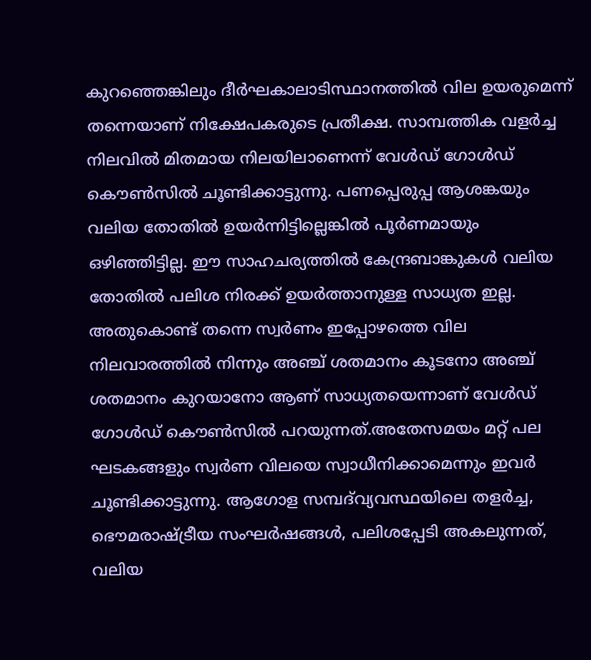കുറഞ്ഞെങ്കിലും ദീർഘകാലാടിസ്ഥാനത്തിൽ വില ഉയരുമെന്ന് തന്നെയാണ് നിക്ഷേപകരുടെ പ്രതീക്ഷ. സാമ്പത്തിക വളർച്ച നിലവിൽ മിതമായ നിലയിലാണെന്ന് വേൾഡ് ഗോൾഡ് കൌണ്‍സിൽ ചൂണ്ടിക്കാട്ടുന്നു. പണപ്പെരുപ്പ ആശങ്കയും വലിയ തോതിൽ ഉയർന്നിട്ടില്ലെങ്കിൽ പൂർണമായും ഒഴിഞ്ഞിട്ടില്ല. ഈ സാഹചര്യത്തിൽ കേന്ദ്രബാങ്കുകൾ വലിയ തോതിൽ പലിശ നിരക്ക് ഉയർത്താനുള്ള സാധ്യത ഇല്ല. അതുകൊണ്ട് തന്നെ സ്വർണം ഇപ്പോഴത്തെ വില നിലവാരത്തിൽ നിന്നും അഞ്ച് ശതമാനം കൂടനോ അഞ്ച് ശതമാനം കുറയാനോ ആണ് സാധ്യതയെന്നാണ് വേൾഡ് ഗോൾഡ് കൌണ്‍സിൽ പറയുന്നത്.അതേസമയം മറ്റ് പല ഘടകങ്ങളും സ്വർണ വിലയെ സ്വാധീനിക്കാമെന്നും ഇവർ ചൂണ്ടിക്കാട്ടുന്നു. ആഗോള സമ്പദ്‌വ്യവസ്ഥയിലെ തളർച്ച, ഭൌമരാഷ്ട്രീയ സംഘർഷങ്ങൾ, പലിശപ്പേടി അകലുന്നത്, വലിയ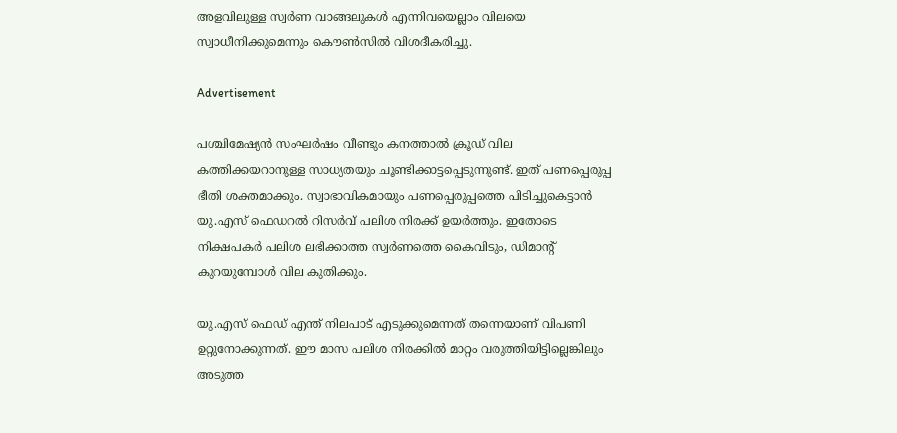അളവിലുള്ള സ്വർണ വാങ്ങലുകൾ എന്നിവയെല്ലാം വിലയെ സ്വാധീനിക്കുമെന്നും കൌണ്‍സിൽ വിശദീകരിച്ചു.

Advertisement

പശ്ചിമേഷ്യൻ സംഘർഷം വീണ്ടും കനത്താൽ ക്രൂഡ് വില കത്തിക്കയറാനുള്ള സാധ്യതയും ചൂണ്ടിക്കാട്ടപ്പെടുന്നുണ്ട്. ഇത് പണപ്പെരുപ്പ ഭീതി ശക്തമാക്കും. സ്വാഭാവികമായും പണപ്പെരുപ്പത്തെ പിടിച്ചുകെട്ടാൻ യു.എസ് ഫെഡറൽ റിസർവ് പലിശ നിരക്ക് ഉയർത്തും. ഇതോടെ നിക്ഷപകർ പലിശ ലഭിക്കാത്ത സ്വർണത്തെ കൈവിടും, ഡിമാൻ്റ് കുറയുമ്പോൾ വില കുതിക്കും.

യു.എസ് ഫെഡ് എന്ത് നിലപാട് എടുക്കുമെന്നത് തന്നെയാണ് വിപണി ഉറ്റുനോക്കുന്നത്. ഈ മാസ പലിശ നിരക്കിൽ മാറ്റം വരുത്തിയിട്ടില്ലെങ്കിലും അടുത്ത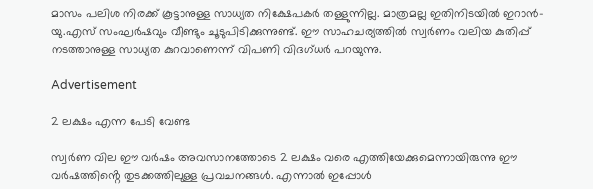മാസം പലിശ നിരക്ക് കൂട്ടാനുള്ള സാധ്യത നിക്ഷേപകർ തള്ളുന്നില്ല. മാത്രമല്ല ഇതിനിടയിൽ ഇറാൻ-യു.എസ് സംഘർഷവും വീണ്ടും ചൂടുപിടിക്കുന്നുണ്ട്. ഈ സാഹചര്യത്തിൽ സ്വർണം വലിയ കുതിപ്പ് നടത്താനുള്ള സാധ്യത കുറവാണെന്ന് വിപണി വിദഗ്ധർ പറയുന്നു.

Advertisement

2 ലക്ഷം എന്ന പേടി വേണ്ട

സ്വർണ വില ഈ വർഷം അവസാനത്തോടെ 2 ലക്ഷം വരെ എത്തിയേക്കുമെന്നായിരുന്നു ഈ വർഷത്തിൻ്റെ തുടക്കത്തിലുള്ള പ്രവചനങ്ങൾ. എന്നാൽ ഇപ്പോൾ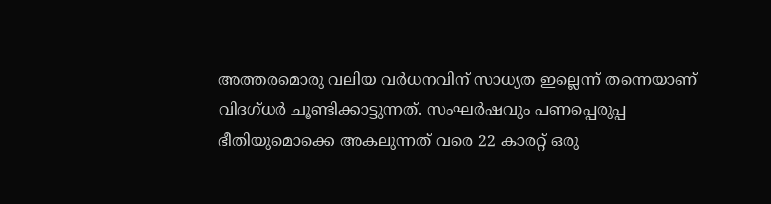അത്തരമൊരു വലിയ വർധനവിന് സാധ്യത ഇല്ലെന്ന് തന്നെയാണ് വിദഗ്ധർ ചൂണ്ടിക്കാട്ടുന്നത്. സംഘർഷവും പണപ്പെരുപ്പ ഭീതിയുമൊക്കെ അകലുന്നത് വരെ 22 കാരറ്റ് ഒരു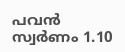പവൻ സ്വർണം 1.10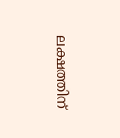ലക്ഷത്തിന്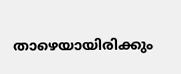താഴെയായിരിക്കും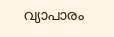വ്യാപാരം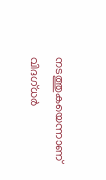നടത്തുകയെന്നാണ് വിദഗ്ധർ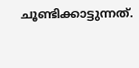ചൂണ്ടിക്കാട്ടുന്നത്.